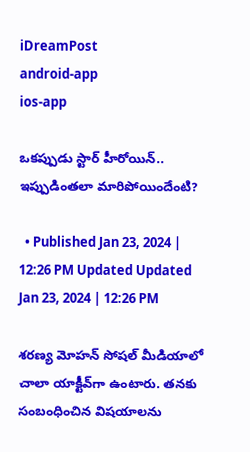iDreamPost
android-app
ios-app

ఒకప్పుడు స్టార్‌ హీరోయిన్‌.. ఇప్పుడింతలా మారిపోయిందేంటి?

  • Published Jan 23, 2024 | 12:26 PM Updated Updated Jan 23, 2024 | 12:26 PM

శరణ్య మోహన్‌ సోషల్‌ మీడియాలో చాలా యాక్టీవ్‌గా ఉంటారు. తనకు సంబంధించిన విషయాలను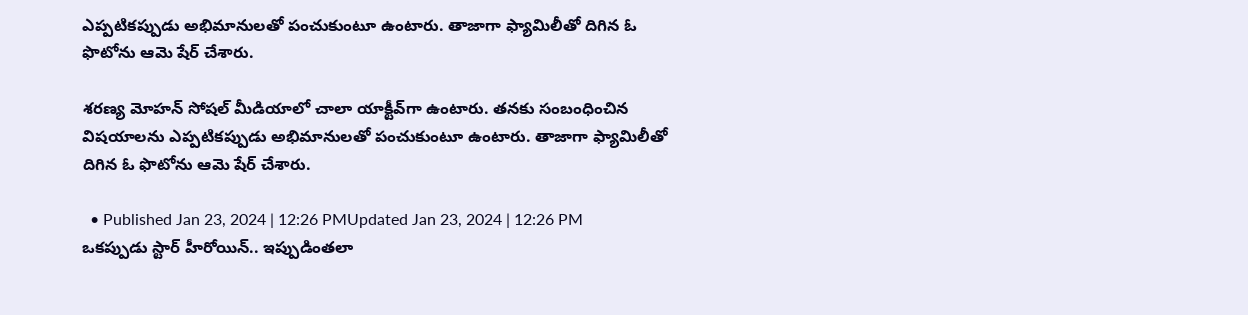ఎప్పటికప్పుడు అభిమానులతో పంచుకుంటూ ఉంటారు. తాజాగా ఫ్యామిలీతో దిగిన ఓ ఫొటోను ఆమె షేర్‌ చేశారు.

శరణ్య మోహన్‌ సోషల్‌ మీడియాలో చాలా యాక్టీవ్‌గా ఉంటారు. తనకు సంబంధించిన విషయాలను ఎప్పటికప్పుడు అభిమానులతో పంచుకుంటూ ఉంటారు. తాజాగా ఫ్యామిలీతో దిగిన ఓ ఫొటోను ఆమె షేర్‌ చేశారు.

  • Published Jan 23, 2024 | 12:26 PMUpdated Jan 23, 2024 | 12:26 PM
ఒకప్పుడు స్టార్‌ హీరోయిన్‌.. ఇప్పుడింతలా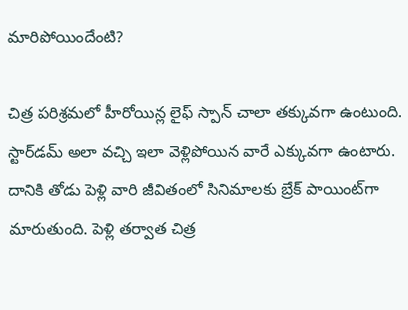మారిపోయిందేంటి?

చిత్ర పరిశ్రమలో హీరోయిన్ల లైఫ్‌ స్పాన్‌ చాలా తక్కువగా ఉంటుంది. స్టార్‌డమ్‌ అలా వచ్చి ఇలా వెళ్లిపోయిన వారే ఎక్కువగా ఉంటారు. దానికి తోడు పెళ్లి వారి జీవితంలో సినిమాలకు బ్రేక్‌ పాయింట్‌గా మారుతుంది. పెళ్లి తర్వాత చిత్ర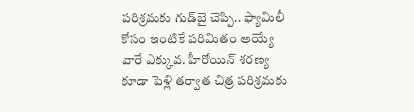పరిశ్రమకు గుడ్‌బై చెప్పి.. ఫ్యామిలీ కోసం ఇంటికే పరిమితం అయ్యే వారే ఎక్కువ. హీరోయిన్‌ శరణ్య కూడా పెళ్లి తర్వాత చిత్ర పరిశ్రమకు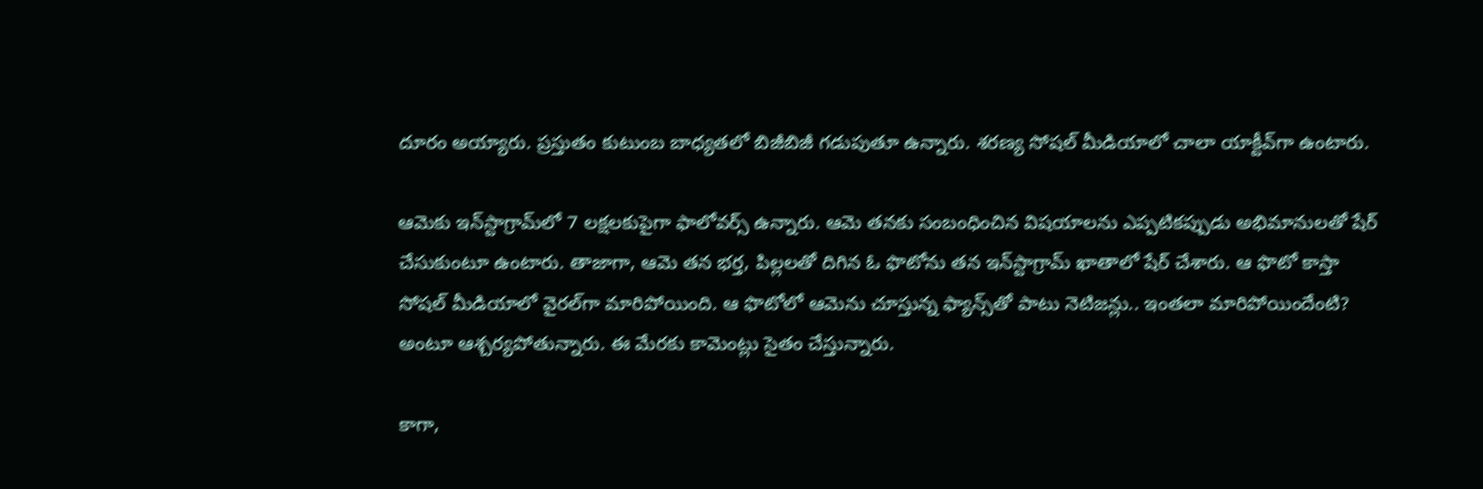దూరం అయ్యారు. ప్రస్తుతం కుటుంబ బాధ్యతలో బిజీబిజీ గడుపుతూ ఉన్నారు. శరణ్య సోషల్‌ మీడియాలో చాలా యాక్టీవ్‌గా ఉంటారు.

ఆమెకు ఇన్‌స్టాగ్రామ్‌లో 7 లక్షలకుపైగా ఫాలోవర్స్‌ ఉన్నారు. ఆమె తనకు సంబంధించిన విషయాలను ఎప్పటికప్పుడు అభిమానులతో షేర్‌ చేసుకుంటూ ఉంటారు. తాజాగా, ఆమె తన భర్త, పిల్లలతో దిగిన ఓ ఫొటోను తన ఇన్‌స్టాగ్రామ్‌ ఖాతాలో షేర్‌ చేశారు. ఆ ఫొటో కాస్తా సోషల్‌ మీడియాలో వైరల్‌గా మారిపోయింది. ఆ ఫొటోలో ఆమెను చూస్తున్న ఫ్యాన్స్‌తో పాటు నెటిజన్లు.. ఇంతలా మారిపోయిందేంటి? అంటూ ఆశ్చర్యపోతున్నారు. ఈ మేరకు కామెంట్లు సైతం చేస్తున్నారు.

కాగా,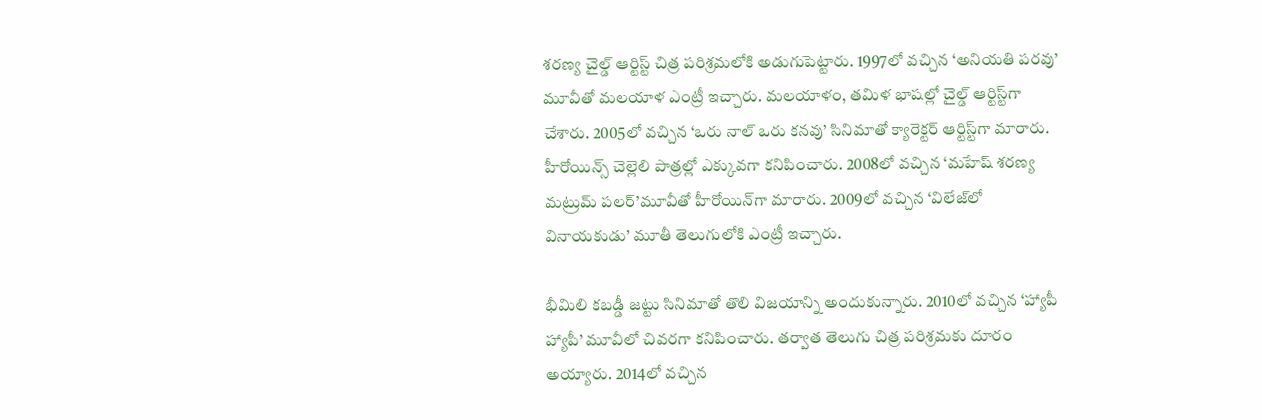శరణ్య చైల్డ్‌ ఆర్టిస్ట్‌ చిత్ర పరిశ్రమలోకి అడుగుపెట్టారు. 1997లో వచ్చిన ‘అనియతి పరవు’ మూవీతో మలయాళ ఎంట్రీ ఇచ్చారు. మలయాళం, తమిళ భాషల్లో చైల్డ్‌ ఆర్టిస్ట్‌గా చేశారు. 2005లో వచ్చిన ‘ఒరు నాల్‌ ఒరు కనవు’ సినిమాతో క్యారెక్టర్‌ ఆర్టిస్ట్‌గా మారారు. హీరోయిన్స్‌ చెల్లెలి పాత్రల్లో ఎక్కువగా కనిపించారు. 2008లో వచ్చిన ‘మహేష్‌ శరణ్య మట్రుమ్‌ పలర్‌’మూవీతో హీరోయిన్‌గా మారారు. 2009లో వచ్చిన ‘విలేజ్‌లో వినాయకుడు’ మూతీ తెలుగులోకి ఎంట్రీ ఇచ్చారు.

భీమిలి కబడ్డీ జట్టు సినిమాతో తొలి విజయాన్ని అందుకున్నారు. 2010లో వచ్చిన ‘హ్యాపీ హ్యాపీ’ మూవీలో చివరగా కనిపించారు. తర్వాత తెలుగు చిత్ర పరిశ్రమకు దూరం అయ్యారు. 2014లో వచ్చిన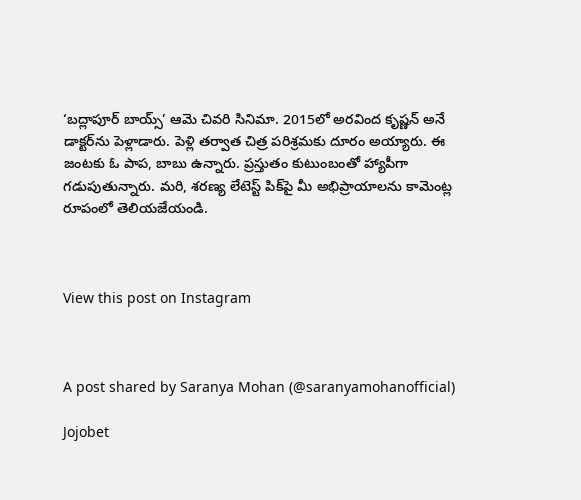‘బద్లాపూర్‌ బాయ్స్‌’ ఆమె చివరి సినిమా. 2015లో అరవింద కృష్ణన్‌ అనే డాక్టర్‌ను పెళ్లాడారు. పెళ్లి తర్వాత చిత్ర పరిశ్రమకు దూరం అయ్యారు. ఈ జంటకు ఓ పాప, బాబు ఉన్నారు. ప్రస్తుతం కుటుంబంతో హ్యాపీగా గడుపుతున్నారు. మరి, శరణ్య లేటెస్ట్‌ పిక్‌పై మీ అభిప్రాయాలను కామెంట్ల రూపంలో తెలియజేయండి.



View this post on Instagram



A post shared by Saranya Mohan (@saranyamohanofficial)

Jojobet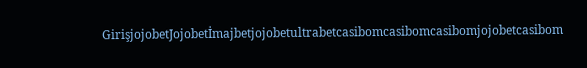GirişjojobetJojobetİmajbetjojobetultrabetcasibomcasibomcasibomjojobetcasibom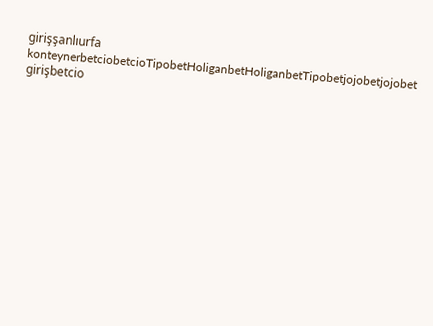girişşanlıurfa konteynerbetciobetcioTipobetHoliganbetHoliganbetTipobetjojobetjojobet girişbetcio